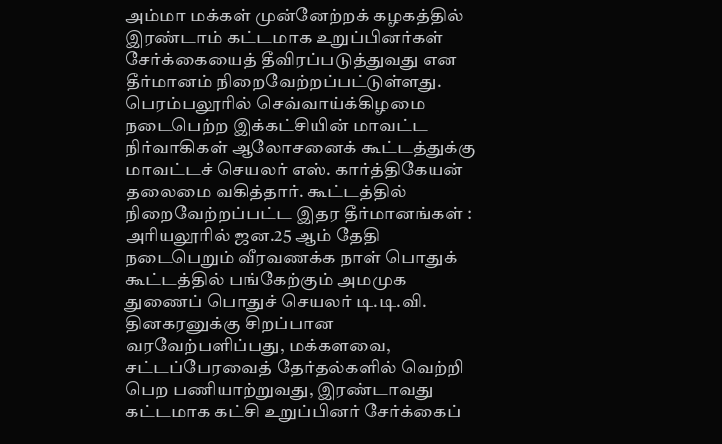அம்மா மக்கள் முன்னேற்றக் கழகத்தில் இரண்டாம் கட்டமாக உறுப்பினர்கள் சேர்க்கையைத் தீவிரப்படுத்துவது என தீர்மானம் நிறைவேற்றப்பட்டுள்ளது.
பெரம்பலூரில் செவ்வாய்க்கிழமை நடைபெற்ற இக்கட்சியின் மாவட்ட நிர்வாகிகள் ஆலோசனைக் கூட்டத்துக்கு மாவட்டச் செயலர் எஸ். கார்த்திகேயன் தலைமை வகித்தார். கூட்டத்தில் நிறைவேற்றப்பட்ட இதர தீர்மானங்கள் :
அரியலூரில் ஜன.25 ஆம் தேதி நடைபெறும் வீரவணக்க நாள் பொதுக் கூட்டத்தில் பங்கேற்கும் அமமுக துணைப் பொதுச் செயலர் டி.டி.வி. தினகரனுக்கு சிறப்பான வரவேற்பளிப்பது, மக்களவை, சட்டப்பேரவைத் தேர்தல்களில் வெற்றி பெற பணியாற்றுவது, இரண்டாவது கட்டமாக கட்சி உறுப்பினர் சேர்க்கைப்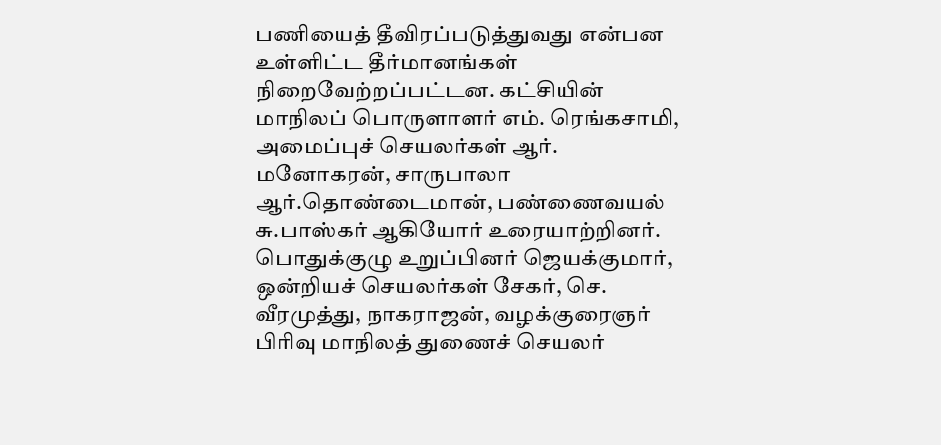பணியைத் தீவிரப்படுத்துவது என்பன உள்ளிட்ட தீர்மானங்கள் நிறைவேற்றப்பட்டன. கட்சியின் மாநிலப் பொருளாளர் எம். ரெங்கசாமி, அமைப்புச் செயலர்கள் ஆர். மனோகரன், சாருபாலா ஆர்.தொண்டைமான், பண்ணைவயல் சு.பாஸ்கர் ஆகியோர் உரையாற்றினர்.
பொதுக்குழு உறுப்பினர் ஜெயக்குமார், ஒன்றியச் செயலர்கள் சேகர், செ. வீரமுத்து, நாகராஜன், வழக்குரைஞர் பிரிவு மாநிலத் துணைச் செயலர்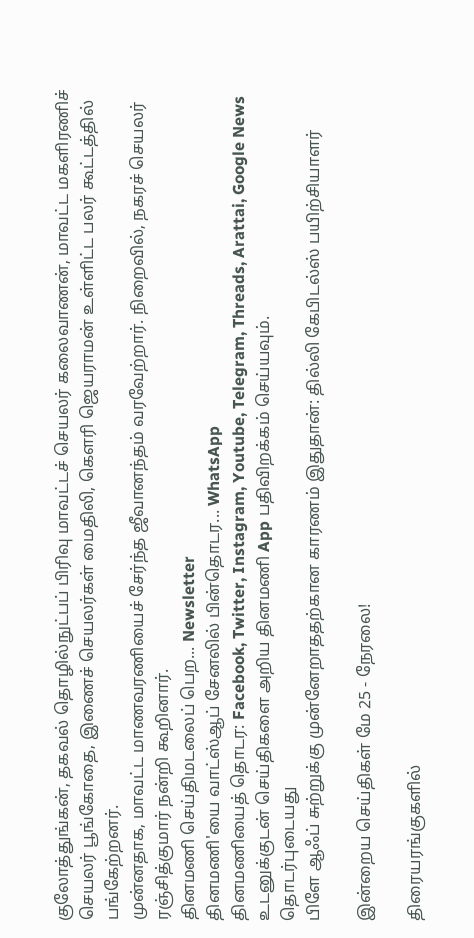குலோத்துங்கன், தகவல் தொழில்நுட்பப் பிரிவு மாவட்டச் செயலர் கலைவாணன், மாவட்ட மகளிரணிச் செயலர் பூங்கோதை, இணைச் செயலர்கள் மைதிலி, கெளரி ஜெயராமன் உள்ளிட்ட பலர் கூட்டத்தில் பங்கேற்றனர்.
முன்னதாக, மாவட்ட மாணவரணியைச் சேர்ந்த ஜீவானந்தம் வரவேற்றார். நிறைவில், நகரச் செயலர் ரஞ்சித்குமார் நன்றி கூறினார்.
தினமணி செய்திமடலைப் பெற... Newsletter
தினமணி'யை வாட்ஸ்ஆப் சேனலில் பின்தொடர... WhatsApp
தினமணியைத் தொடர: Facebook, Twitter, Instagram, Youtube, Telegram, Threads, Arattai, Google News
உடனுக்குடன் செய்திகளை அறிய தினமணி App பதிவிறக்கம் செய்யவும்.
தொடர்புடையது
பிளே ஆஃப் சுற்றுக்கு முன்னேறாததற்கான காரணம் இதுதான்: தில்லி கேபிடல்ஸ் பயிற்சியாளர்

இன்றைய செய்திகள் மே 25 - நேரலை!

திரையரங்குகளில்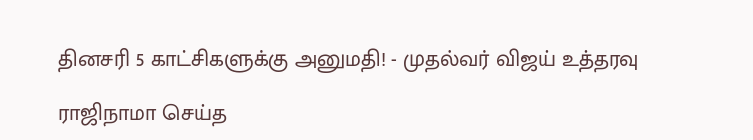தினசரி 5 காட்சிகளுக்கு அனுமதி! - முதல்வர் விஜய் உத்தரவு

ராஜிநாமா செய்த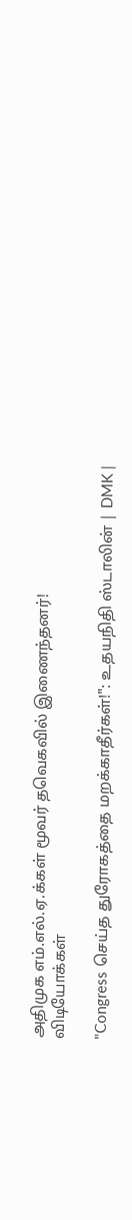அதிமுக எம்.எல்.ஏ.க்கள் மூவர் தவெகவில் இணைந்தனர்!
விடியோக்கள்

"Congress செய்த துரோகத்தை மறக்காதீர்கள்!": உதயநிதி ஸ்டாலின் | DMK |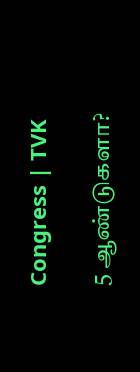Congress | TVK

5 ஆண்டுகளா?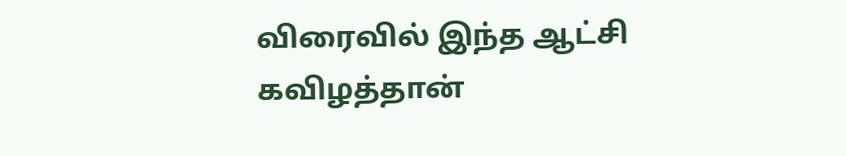விரைவில் இந்த ஆட்சி கவிழத்தான்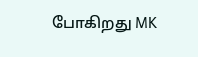போகிறது MK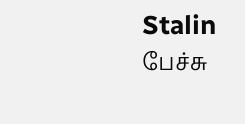Stalin பேச்சு